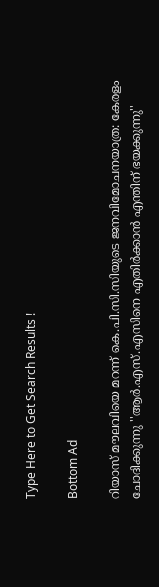Type Here to Get Search Results !

Bottom Ad

റിയാസ് മൗലവിയെ മറന്ന് കെ.പി.സി.സിയുടെ ജനവിമോചനയാത്ര: കേരളം ചോദിക്കുന്നു ''ആര്‍.എസ്.എസിനെ എതിര്‍ക്കാന്‍ എന്തിന് ഭയക്കുന്നു''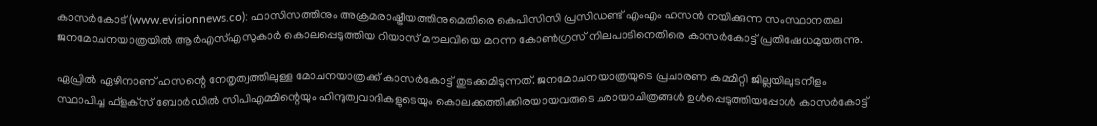കാസര്‍കോട് (www.evisionnews.co): ഫാസിസത്തിനും അക്രമരാഷ്ട്രീയത്തിനുമെതിരെ കെപിസിസി പ്രസിഡണ്ട് എംഎം ഹസന്‍ നയിക്കുന്ന സംസ്ഥാനതല ജനമോചനയാത്രയില്‍ ആര്‍എസ്എസുകാര്‍ കൊലപ്പെടുത്തിയ റിയാസ് മൗലവിയെ മറന്ന കോണ്‍ഗ്രസ് നിലപാടിനെതിരെ കാസര്‍കോട്ട് പ്രതിഷേധമുയരുന്നു.

ഏപ്രില്‍ ഏഴിനാണ് ഹസന്റെ നേതൃത്വത്തിലുള്ള മോചനയാത്രക്ക് കാസര്‍കോട്ട് തുടക്കമിടുന്നത്. ജനമോചനയാത്രയുടെ പ്രചാരണ കമ്മിറ്റി ജില്ലയിലുടനീളം സ്ഥാപിച്ച ഫ്‌ളക്‌സ് ബോര്‍ഡില്‍ സിപിഎമ്മിന്റെയും ഹിന്ദുത്വവാദികളുടെയും കൊലക്കത്തിക്കിരയായവരുടെ ഛായാചിത്രങ്ങള്‍ ഉള്‍പ്പെടുത്തിയപ്പോള്‍ കാസര്‍കോട്ട്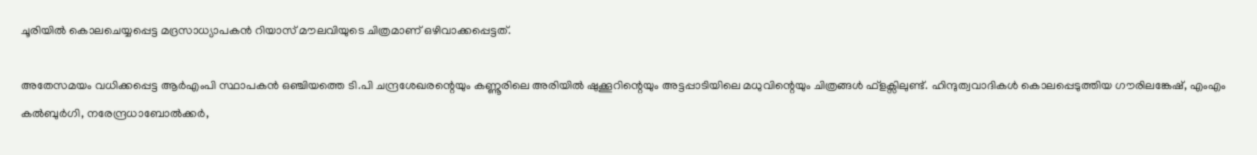ചൂരിയില്‍ കൊലചെയ്യപ്പെട്ട മദ്രസാധ്യാപകന്‍ റിയാസ് മൗലവിയുടെ ചിത്രമാണ് ഒഴിവാക്കപ്പെട്ടത്.

അതേസമയം വധിക്കപ്പെട്ട ആര്‍എംപി സ്ഥാപകന്‍ ഒഞ്ചിയത്തെ ടി.പി ചന്ദ്രശേഖരന്റെയും കണ്ണൂരിലെ അരിയില്‍ ഷുക്കൂറിന്റെയും അട്ടപ്പാടിയിലെ മധുവിന്റെയും ചിത്രങ്ങള്‍ ഫ്ളക്സിലുണ്ട്. ഹിന്ദുത്വവാദികള്‍ കൊലപ്പെടുത്തിയ ഗൗരിലങ്കേഷ്, എംഎം കല്‍ബുര്‍ഗി, നരേന്ദ്രധാബോല്‍ക്കര്‍,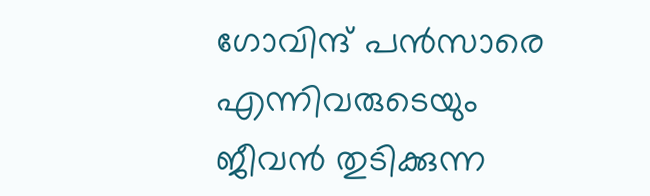ഗോവിന്ദ് പന്‍സാരെ എന്നിവരുടെയും ജീവന്‍ തുടിക്കുന്ന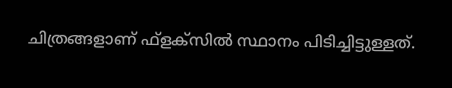ചിത്രങ്ങളാണ് ഫ്ളക്സില്‍ സ്ഥാനം പിടിച്ചിട്ടുള്ളത്.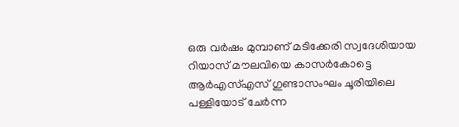ഒരു വര്‍ഷം മുമ്പാണ് മടിക്കേരി സ്വദേശിയായ റിയാസ് മൗലവിയെ കാസര്‍കോട്ടെ ആര്‍എസ്എസ് ഗുണ്ടാസംഘം ചൂരിയിലെ പള്ളിയോട് ചേര്‍ന്ന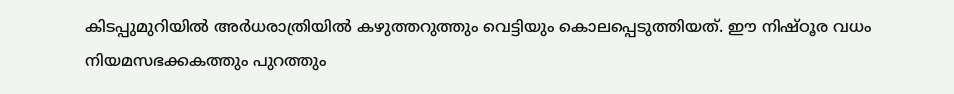കിടപ്പുമുറിയില്‍ അര്‍ധരാത്രിയില്‍ കഴുത്തറുത്തും വെട്ടിയും കൊലപ്പെടുത്തിയത്. ഈ നിഷ്ഠൂര വധം നിയമസഭക്കകത്തും പുറത്തും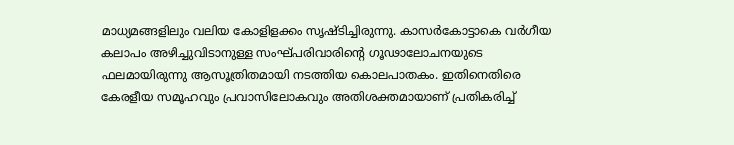മാധ്യമങ്ങളിലും വലിയ കോളിളക്കം സൃഷ്ടിച്ചിരുന്നു. കാസര്‍കോട്ടാകെ വര്‍ഗീയ കലാപം അഴിച്ചുവിടാനുള്ള സംഘ്പരിവാരിന്റെ ഗൂഢാലോചനയുടെ ഫലമായിരുന്നു ആസൂത്രിതമായി നടത്തിയ കൊലപാതകം. ഇതിനെതിരെ കേരളീയ സമൂഹവും പ്രവാസിലോകവും അതിശക്തമായാണ് പ്രതികരിച്ച്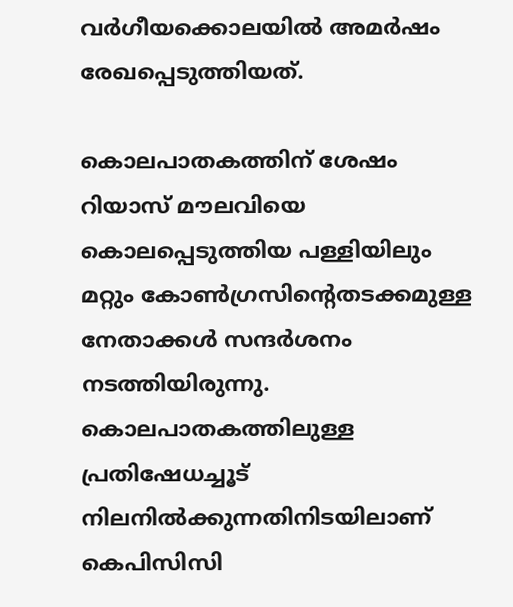വര്‍ഗീയക്കൊലയില്‍ അമര്‍ഷം രേഖപ്പെടുത്തിയത്.

കൊലപാതകത്തിന് ശേഷം റിയാസ് മൗലവിയെ കൊലപ്പെടുത്തിയ പള്ളിയിലും മറ്റും കോണ്‍ഗ്രസിന്റെതടക്കമുള്ള നേതാക്കള്‍ സന്ദര്‍ശനം നടത്തിയിരുന്നു. കൊലപാതകത്തിലുള്ള പ്രതിഷേധച്ചൂട് നിലനില്‍ക്കുന്നതിനിടയിലാണ് കെപിസിസി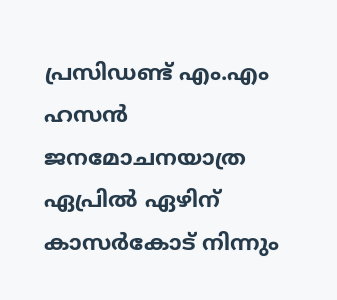പ്രസിഡണ്ട് എം.എം ഹസന്‍ ജനമോചനയാത്ര ഏപ്രില്‍ ഏഴിന് കാസര്‍കോട് നിന്നും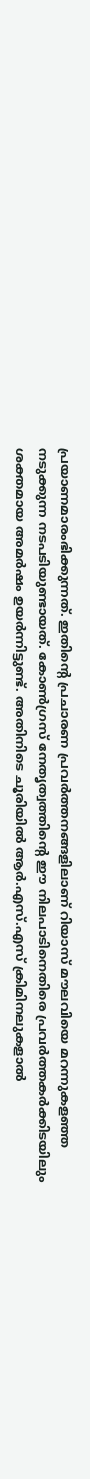പ്രയാണമാരംഭിക്കുന്നത്. ഇതിന്റെ പ്രചാരണ പ്രവര്‍ത്തനങ്ങളിലാണ് റിയാസ് മൗലവിയെ മറന്നുകളഞ്ഞ നടുക്കുന്ന നടപടിയുണ്ടായത്. കോണ്‍ഗ്രസ് നേതൃത്വത്തിന്റെ ഈ നിലപാടിനെതിരെ പ്രവര്‍ത്തകര്‍ക്കിടയിലും ശക്തമായ അമര്‍ഷം ഉയര്‍ന്നിട്ടുണ്ട്. അതിനിടെ ചൂരിയില്‍ ആര്‍.എസ്.എസ് ക്രിമിനലുകളാല്‍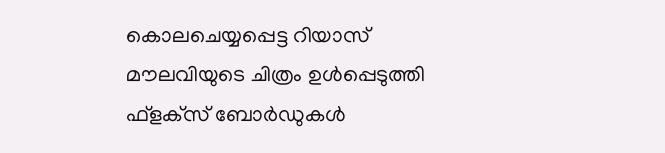കൊലചെയ്യപ്പെട്ട റിയാസ് മൗലവിയുടെ ചിത്രം ഉള്‍പ്പെടുത്തി ഫ്‌ളക്‌സ് ബോര്‍ഡുകള്‍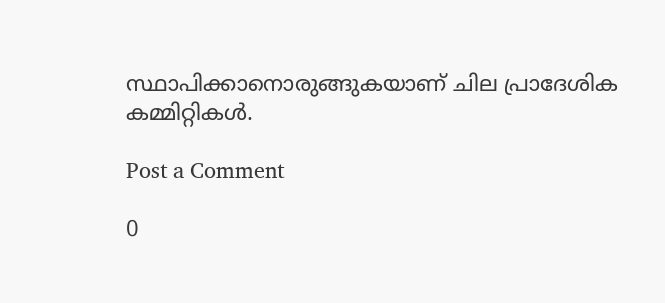സ്ഥാപിക്കാനൊരുങ്ങുകയാണ് ചില പ്രാദേശിക കമ്മിറ്റികള്‍.

Post a Comment

0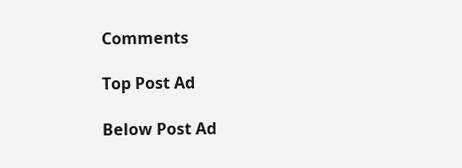Comments

Top Post Ad

Below Post Ad